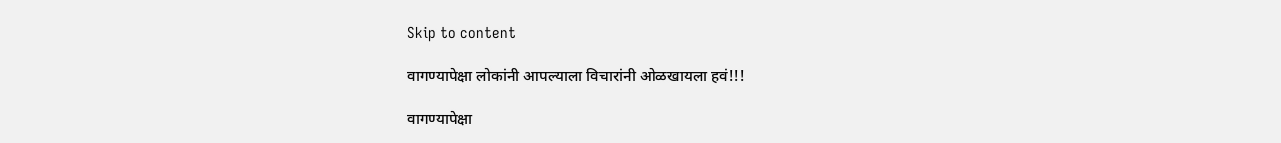Skip to content

वागण्यापेक्षा लोकांनी आपल्याला विचारांनी ओळखायला हवं!!!

वागण्यापेक्षा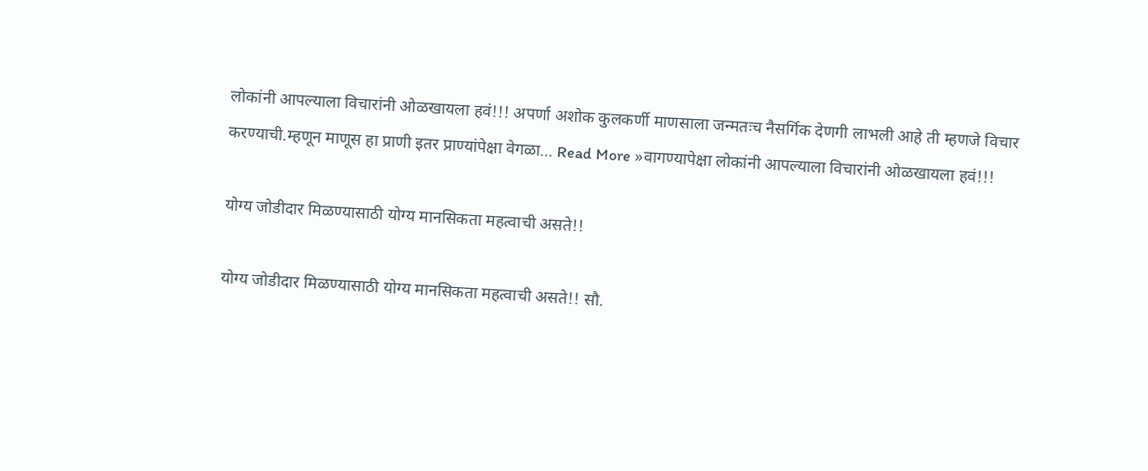लोकांनी आपल्याला विचारांनी ओळखायला हवं!!! अपर्णा अशोक कुलकर्णी माणसाला जन्मतःच नैसर्गिक देणगी लाभली आहे ती म्हणजे विचार करण्याची.म्हणून माणूस हा प्राणी इतर प्राण्यांपेक्षा वेगळा… Read More »वागण्यापेक्षा लोकांनी आपल्याला विचारांनी ओळखायला हवं!!!

योग्य जोडीदार मिळण्यासाठी योग्य मानसिकता महत्वाची असते!!

योग्य जोडीदार मिळण्यासाठी योग्य मानसिकता महत्वाची असते!! सौ.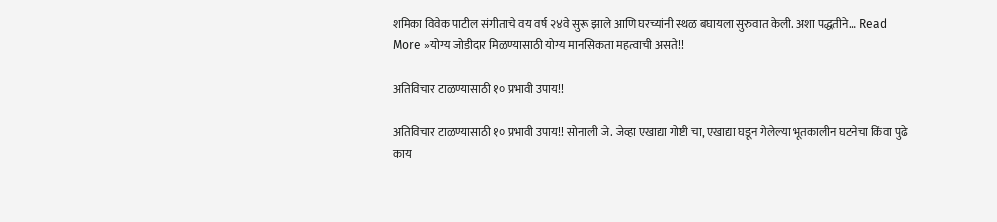शमिका विवेक पाटील संगीताचे वय वर्ष २४वे सुरू झाले आणि घरच्यांनी स्थळ बघायला सुरुवात केली. अशा पद्धतीने… Read More »योग्य जोडीदार मिळण्यासाठी योग्य मानसिकता महत्वाची असते!!

अतिविचार टाळण्यासाठी १० प्रभावी उपाय!!

अतिविचार टाळण्यासाठी १० प्रभावी उपाय!! सोनाली जे. जेव्हा एखाद्या गोष्टी चा, एखाद्या घडून गेलेल्या भूतकालीन घटनेचा किंवा पुढे काय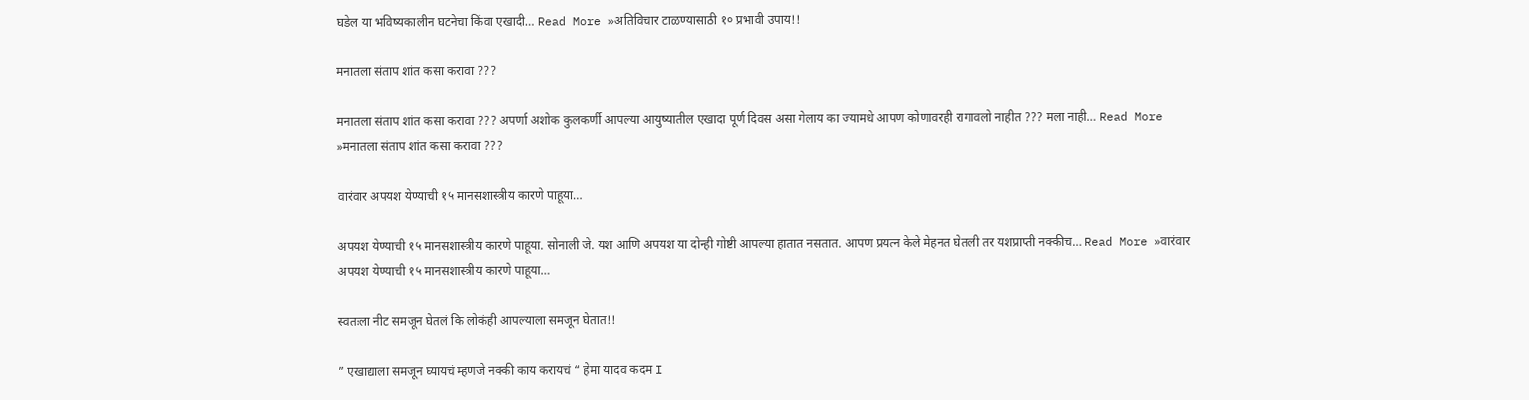घडेल या भविष्यकालीन घटनेचा किंवा एखादी… Read More »अतिविचार टाळण्यासाठी १० प्रभावी उपाय!!

मनातला संताप शांत कसा करावा ???

मनातला संताप शांत कसा करावा ??? अपर्णा अशोक कुलकर्णी आपल्या आयुष्यातील एखादा पूर्ण दिवस असा गेलाय का ज्यामधे आपण कोणावरही रागावलो नाहीत ??? मला नाही… Read More »मनातला संताप शांत कसा करावा ???

वारंवार अपयश येण्याची १५ मानसशास्त्रीय कारणे पाहूया…

अपयश येण्याची १५ मानसशास्त्रीय कारणे पाहूया. सोनाली जे. यश आणि अपयश या दोन्ही गोष्टी आपल्या हातात नसतात. आपण प्रयत्न केले मेहनत घेतली तर यशप्राप्ती नक्कीच… Read More »वारंवार अपयश येण्याची १५ मानसशास्त्रीय कारणे पाहूया…

स्वतःला नीट समजून घेतलं कि लोकंही आपल्याला समजून घेतात!!

” एखाद्याला समजून घ्यायचं म्हणजे नक्की काय करायचं “ हेमा यादव कदम I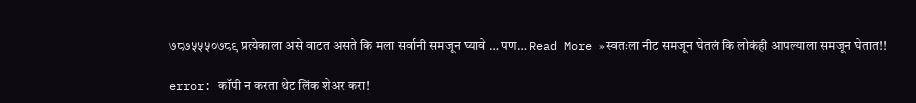७८७५५५०७८९ प्रत्येकाला असे वाटत असते कि मला सर्वानी समजून घ्यावे … पण… Read More »स्वतःला नीट समजून घेतलं कि लोकंही आपल्याला समजून घेतात!!

error: कॉपी न करता थेट लिंक शेअर करा!